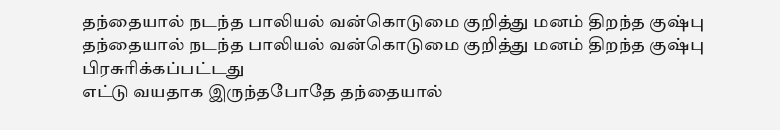தந்தையால் நடந்த பாலியல் வன்கொடுமை குறித்து மனம் திறந்த குஷ்பு
தந்தையால் நடந்த பாலியல் வன்கொடுமை குறித்து மனம் திறந்த குஷ்பு
பிரசுரிக்கப்பட்டது
எட்டு வயதாக இருந்தபோதே தந்தையால்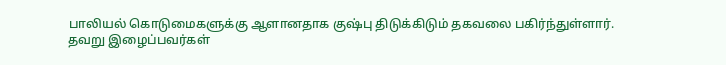பாலியல் கொடுமைகளுக்கு ஆளானதாக குஷ்பு திடுக்கிடும் தகவலை பகிர்ந்துள்ளார்.
தவறு இழைப்பவர்கள்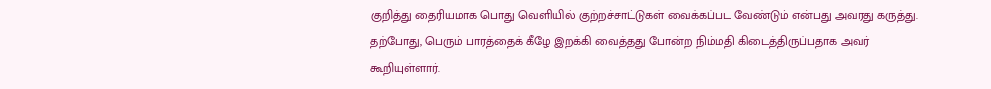குறித்து தைரியமாக பொது வெளியில் குற்றச்சாட்டுகள் வைக்கப்பட வேண்டும் என்பது அவரது கருத்து. தற்போது, பெரும் பாரத்தைக் கீழே இறக்கி வைத்தது போன்ற நிம்மதி கிடைத்திருப்பதாக அவர் கூறியுள்ளார்.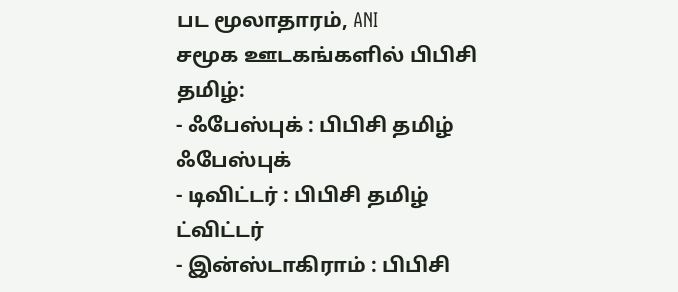பட மூலாதாரம், ANI
சமூக ஊடகங்களில் பிபிசி தமிழ்:
- ஃபேஸ்புக் : பிபிசி தமிழ் ஃபேஸ்புக்
- டிவிட்டர் : பிபிசி தமிழ் ட்விட்டர்
- இன்ஸ்டாகிராம் : பிபிசி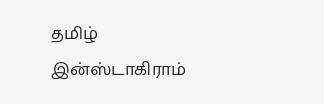தமிழ் இன்ஸ்டாகிராம்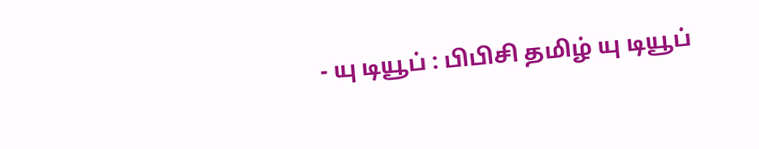- யு டியூப் : பிபிசி தமிழ் யு டியூப்